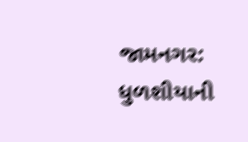જામનગર: ધુળશીયાની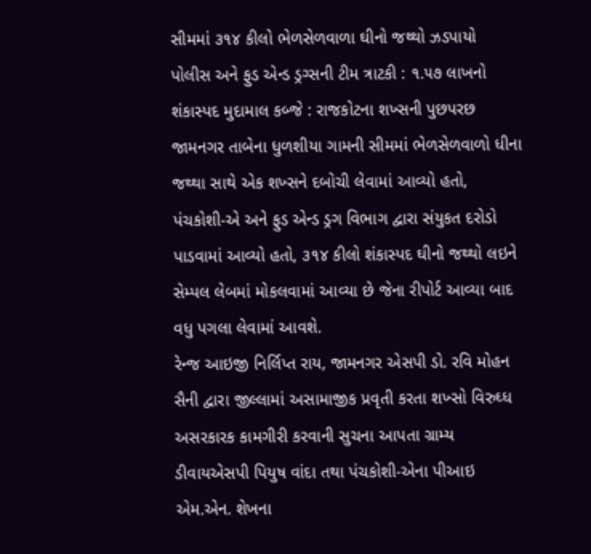સીમમાં ૩૧૪ કીલો ભેળસેળવાળા ઘીનો જથ્થો ઝડપાયો
પોલીસ અને ફુડ એન્ડ ડ્રગ્સની ટીમ ત્રાટકી : ૧.૫૭ લાખનો શંકાસ્પદ મુદામાલ કબ્જે : રાજકોટના શખ્સની પુછપરછ
જામનગર તાબેના ધુળશીયા ગામની સીમમાં ભેળસેળવાળો ધીના જથ્થા સાથે એક શખ્સને દબોચી લેવામાં આવ્યો હતો, પંચકોશી-એ અને ફુડ એન્ડ ડ્રગ વિભાગ દ્વારા સંયુકત દરોડો પાડવામાં આવ્યો હતો, ૩૧૪ કીલો શંકાસ્પદ ઘીનો જથ્થો લઇને સેમ્પલ લેબમાં મોકલવામાં આવ્યા છે જેના રીપોર્ટ આવ્યા બાદ વધુ પગલા લેવામાં આવશે.
રેન્જ આઇજી નિર્લિપ્ત રાય, જામનગર એસપી ડો. રવિ મોહન સૈની દ્વારા જીલ્લામાં અસામાજીક પ્રવૃતી કરતા શખ્સો વિરુઘ્ધ અસરકારક કામગીરી કરવાની સુચના આપતા ગ્રામ્ય ડીવાયએસપી પિયુષ વાંદા તથા પંચકોશી-એના પીઆઇ એમ.એન. શેખના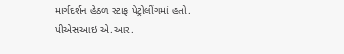માર્ગદર્શન હેઠળ સ્ટાફ પેટ્રોલીંગમાં હતો.
પીએસઆઇ એ.આર.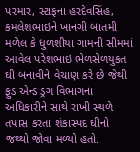પરમાર, સ્ટાફના હરદેવસિંહ, કમલેશભાઇને ખાનગી બાતમી મળેલ કે ધુળશીયા ગામની સીમમાં આવેલ પરેશભાઇ ભેળસેળયુકત ઘી બનાવીને વેચાણ કરે છે જેથી ફુડ એન્ડ ડ્રગ વિભાગના અધિકારીને સાથે રાખી સ્થળે તપાસ કરતા શંકાસ્પદ ઘીનો જથ્થો જોવા મળ્યો હતો.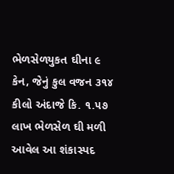ભેળસેળયુકત ઘીના ૯ કેન, જેનું કુલ વજન ૩૧૪ કીલો અંદાજે કિ. ૧.૫૭ લાખ ભેળસેળ ઘી મળી આવેલ આ શંકાસ્પદ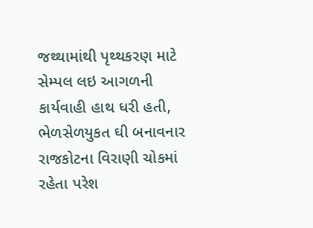જથ્થામાંથી પૃથ્થકરણ માટે સેમ્પલ લઇ આગળની કાર્યવાહી હાથ ધરી હતી, ભેળસેળયુકત ઘી બનાવનાર રાજકોટના વિરાણી ચોકમાં રહેતા પરેશ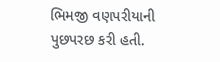ભિમજી વણપરીયાની પુછપરછ કરી હતી.